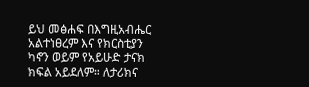ይህ መፅሐፍ በእግዚአብሔር አልተነፀረም እና የክርስቲያን ካኖን ወይም የአይሁድ ታናክ ክፍል አይደለም። ለታሪክና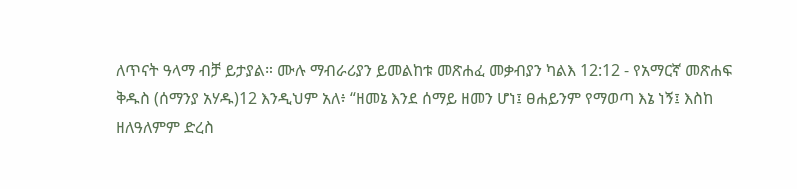ለጥናት ዓላማ ብቻ ይታያል። ሙሉ ማብራሪያን ይመልከቱ መጽሐፈ መቃብያን ካልእ 12:12 - የአማርኛ መጽሐፍ ቅዱስ (ሰማንያ አሃዱ)12 እንዲህም አለ፥ “ዘመኔ እንደ ሰማይ ዘመን ሆነ፤ ፀሐይንም የማወጣ እኔ ነኝ፤ እስከ ዘለዓለምም ድረስ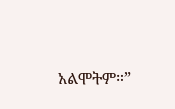አልሞትም።”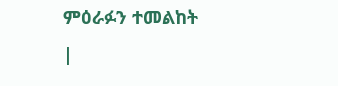ምዕራፉን ተመልከት |